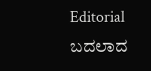Editorial
ಬದಲಾದ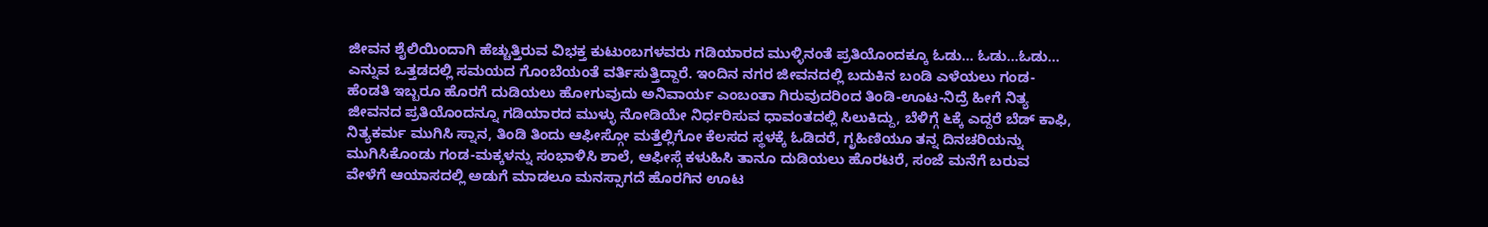ಜೀವನ ಶೈಲಿಯಿಂದಾಗಿ ಹೆಚ್ಚುತ್ತಿರುವ ವಿಭಕ್ತ ಕುಟುಂಬಗಳವರು ಗಡಿಯಾರದ ಮುಳ್ಳಿನಂತೆ ಪ್ರತಿಯೊಂದಕ್ಕೂ ಓಡು… ಓಡು…ಓಡು… ಎನ್ನುವ ಒತ್ತಡದಲ್ಲಿ ಸಮಯದ ಗೊಂಬೆಯಂತೆ ವರ್ತಿಸುತ್ತಿದ್ದಾರೆ. ಇಂದಿನ ನಗರ ಜೀವನದಲ್ಲಿ ಬದುಕಿನ ಬಂಡಿ ಎಳೆಯಲು ಗಂಡ-ಹೆಂಡತಿ ಇಬ್ಬರೂ ಹೊರಗೆ ದುಡಿಯಲು ಹೋಗುವುದು ಅನಿವಾರ್ಯ ಎಂಬಂತಾ ಗಿರುವುದರಿಂದ ತಿಂಡಿ-ಊಟ-ನಿದ್ರೆ ಹೀಗೆ ನಿತ್ಯ ಜೀವನದ ಪ್ರತಿಯೊಂದನ್ನೂ ಗಡಿಯಾರದ ಮುಳ್ಳು ನೋಡಿಯೇ ನಿರ್ಧರಿಸುವ ಧಾವಂತದಲ್ಲಿ ಸಿಲುಕಿದ್ದು, ಬೆಳಿಗ್ಗೆ ೬ಕ್ಕೆ ಎದ್ದರೆ ಬೆಡ್ ಕಾಫಿ, ನಿತ್ಯಕರ್ಮ ಮುಗಿಸಿ ಸ್ನಾನ, ತಿಂಡಿ ತಿಂದು ಆಫೀಸ್ಗೋ ಮತ್ತೆಲ್ಲಿಗೋ ಕೆಲಸದ ಸ್ಥಳಕ್ಕೆ ಓಡಿದರೆ, ಗೃಹಿಣಿಯೂ ತನ್ನ ದಿನಚರಿಯನ್ನು ಮುಗಿಸಿಕೊಂಡು ಗಂಡ-ಮಕ್ಕಳನ್ನು ಸಂಭಾಳಿಸಿ ಶಾಲೆ, ಆಫೀಸ್ಗೆ ಕಳುಹಿಸಿ ತಾನೂ ದುಡಿಯಲು ಹೊರಟರೆ, ಸಂಜೆ ಮನೆಗೆ ಬರುವ ವೇಳೆಗೆ ಆಯಾಸದಲ್ಲಿ ಅಡುಗೆ ಮಾಡಲೂ ಮನಸ್ಸಾಗದೆ ಹೊರಗಿನ ಊಟ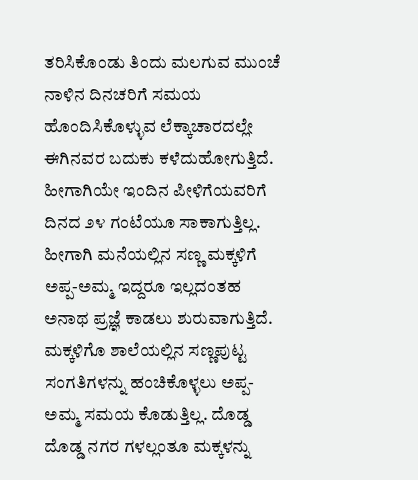ತರಿಸಿಕೊಂಡು ತಿಂದು ಮಲಗುವ ಮುಂಚೆ ನಾಳಿನ ದಿನಚರಿಗೆ ಸಮಯ ಹೊಂದಿಸಿಕೊಳ್ಳುವ ಲೆಕ್ಕಾಚಾರದಲ್ಲೇ ಈಗಿನವರ ಬದುಕು ಕಳೆದುಹೋಗುತ್ತಿದೆ. ಹೀಗಾಗಿಯೇ ಇಂದಿನ ಪೀಳಿಗೆಯವರಿಗೆ ದಿನದ ೨೪ ಗಂಟೆಯೂ ಸಾಕಾಗುತ್ತಿಲ್ಲ. ಹೀಗಾಗಿ ಮನೆಯಲ್ಲಿನ ಸಣ್ಣ ಮಕ್ಕಳಿಗೆ ಅಪ್ಪ-ಅಮ್ಮ ಇದ್ದರೂ ಇಲ್ಲದಂತಹ ಅನಾಥ ಪ್ರಜ್ಞೆ ಕಾಡಲು ಶುರುವಾಗುತ್ತಿದೆ. ಮಕ್ಕಳಿಗೊ ಶಾಲೆಯಲ್ಲಿನ ಸಣ್ಣಪುಟ್ಟ ಸಂಗತಿಗಳನ್ನು ಹಂಚಿಕೊಳ್ಳಲು ಅಪ್ಪ- ಅಮ್ಮ ಸಮಯ ಕೊಡುತ್ತಿಲ್ಲ. ದೊಡ್ಡ ದೊಡ್ಡ ನಗರ ಗಳಲ್ಲಂತೂ ಮಕ್ಕಳನ್ನು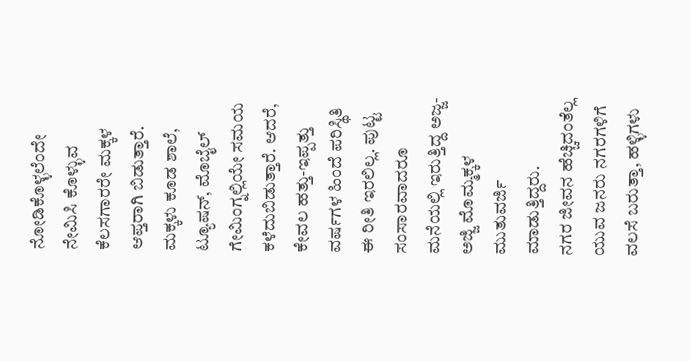ನೋಡಿಕೊಳ್ಳಲೆಂದೇ ನೇಮಿಸಿ ಕೊಳ್ಳುವ ಕೆಲಸಗಾರರೇ ಮಕ್ಕಳ ಆಪ್ತರಾಗಿ ಬಿಡುತ್ತಾರೆ. ಮಕ್ಕಳು ಕೂಡ ಶಾಲೆ, ಟ್ಯೂಷನ್, ಮೊಬೈಲ್ ಗೇಮಿಂಗ್ನಲ್ಲಿಯೇ ಸಮಯ ಕಳೆದುಬಿಡುತ್ತಾರೆ. ಆದರೆ, ಕೇವಲ ಹತ್ತು-ಇಪ್ಪತ್ತು ವರ್ಷಗಳ ಹಿಂದೆ ಪರಿಸ್ಥಿತಿ ಈ ರೀತಿ ಇರಲಿಲ್ಲ. ಪುಟ್ಟ ಸಂಸಾರವಾದರೂ ಮನೆಯಲ್ಲಿ ಇರುತ್ತಿದ್ದ ಅಜ್ಜ-ಅಜ್ಜಿ ಮೊಮ್ಮಕ್ಕಳ ಮುತುವರ್ಜಿ ಮಾಡುತ್ತಿದ್ದರು.
ನಗರ ಜೀವನ ಹೆಚ್ಚಿದಂತೆಲ್ಲ ಯುವ ಜನರು ನಗರಗಳಿಗೆ ವಲಸೆ ಬರುತ್ತಾ, ಹಳ್ಳಿಗಳು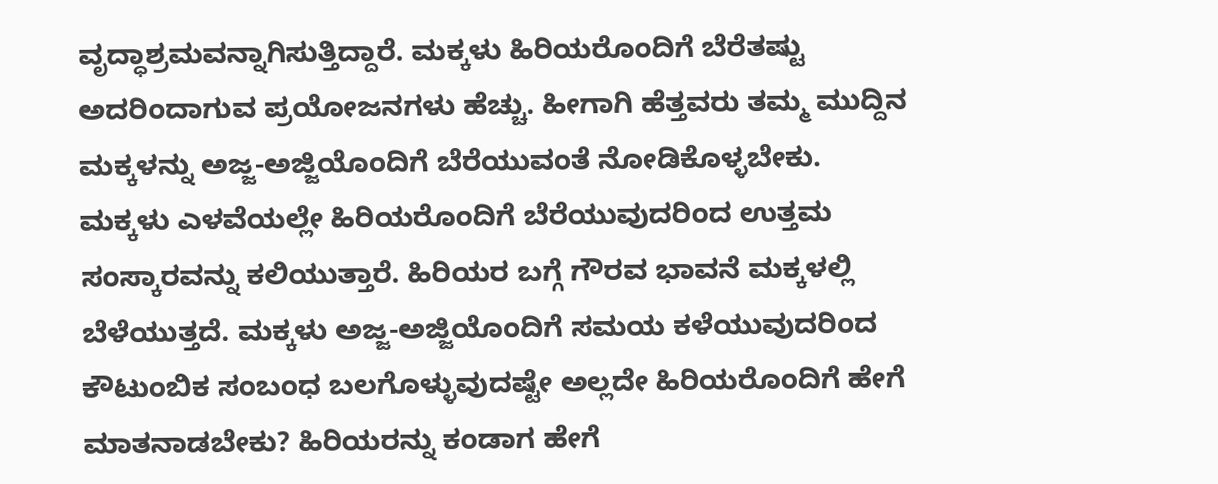ವೃದ್ಧಾಶ್ರಮವನ್ನಾಗಿಸುತ್ತಿದ್ದಾರೆ. ಮಕ್ಕಳು ಹಿರಿಯರೊಂದಿಗೆ ಬೆರೆತಷ್ಟು ಅದರಿಂದಾಗುವ ಪ್ರಯೋಜನಗಳು ಹೆಚ್ಚು. ಹೀಗಾಗಿ ಹೆತ್ತವರು ತಮ್ಮ ಮುದ್ದಿನ ಮಕ್ಕಳನ್ನು ಅಜ್ಜ-ಅಜ್ಜಿಯೊಂದಿಗೆ ಬೆರೆಯುವಂತೆ ನೋಡಿಕೊಳ್ಳಬೇಕು.
ಮಕ್ಕಳು ಎಳವೆಯಲ್ಲೇ ಹಿರಿಯರೊಂದಿಗೆ ಬೆರೆಯುವುದರಿಂದ ಉತ್ತಮ ಸಂಸ್ಕಾರವನ್ನು ಕಲಿಯುತ್ತಾರೆ. ಹಿರಿಯರ ಬಗ್ಗೆ ಗೌರವ ಭಾವನೆ ಮಕ್ಕಳಲ್ಲಿ ಬೆಳೆಯುತ್ತದೆ. ಮಕ್ಕಳು ಅಜ್ಜ-ಅಜ್ಜಿಯೊಂದಿಗೆ ಸಮಯ ಕಳೆಯುವುದರಿಂದ ಕೌಟುಂಬಿಕ ಸಂಬಂಧ ಬಲಗೊಳ್ಳುವುದಷ್ಟೇ ಅಲ್ಲದೇ ಹಿರಿಯರೊಂದಿಗೆ ಹೇಗೆ ಮಾತನಾಡಬೇಕು? ಹಿರಿಯರನ್ನು ಕಂಡಾಗ ಹೇಗೆ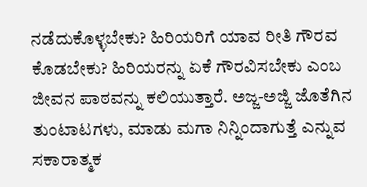ನಡೆದುಕೊಳ್ಳಬೇಕು? ಹಿರಿಯರಿಗೆ ಯಾವ ರೀತಿ ಗೌರವ ಕೊಡಬೇಕು? ಹಿರಿಯರನ್ನು ಏಕೆ ಗೌರವಿಸಬೇಕು ಎಂಬ ಜೀವನ ಪಾಠವನ್ನು ಕಲಿಯುತ್ತಾರೆ. ಅಜ್ಜ-ಅಜ್ಜಿ ಜೊತೆಗಿನ ತುಂಟಾಟಗಳು, ಮಾಡು ಮಗಾ ನಿನ್ನಿಂದಾಗುತ್ತೆ ಎನ್ನುವ ಸಕಾರಾತ್ಮಕ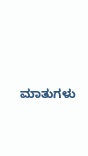ಮಾತುಗಳು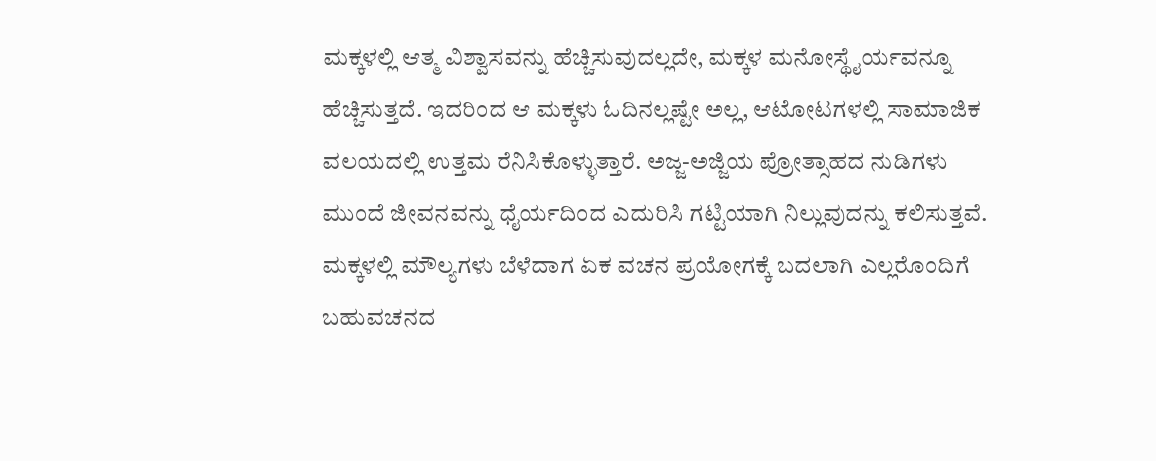ಮಕ್ಕಳಲ್ಲಿ ಆತ್ಮ ವಿಶ್ವಾಸವನ್ನು ಹೆಚ್ಚಿಸುವುದಲ್ಲದೇ, ಮಕ್ಕಳ ಮನೋಸ್ಥೈರ್ಯವನ್ನೂ ಹೆಚ್ಚಿಸುತ್ತದೆ. ಇದರಿಂದ ಆ ಮಕ್ಕಳು ಓದಿನಲ್ಲಷ್ಟೇ ಅಲ್ಲ, ಆಟೋಟಗಳಲ್ಲಿ ಸಾಮಾಜಿಕ ವಲಯದಲ್ಲಿ ಉತ್ತಮ ರೆನಿಸಿಕೊಳ್ಳುತ್ತಾರೆ. ಅಜ್ಜ-ಅಜ್ಜಿಯ ಪ್ರೋತ್ಸಾಹದ ನುಡಿಗಳು ಮುಂದೆ ಜೀವನವನ್ನು ಧೈರ್ಯದಿಂದ ಎದುರಿಸಿ ಗಟ್ಟಿಯಾಗಿ ನಿಲ್ಲುವುದನ್ನು ಕಲಿಸುತ್ತವೆ. ಮಕ್ಕಳಲ್ಲಿ ಮೌಲ್ಯಗಳು ಬೆಳೆದಾಗ ಏಕ ವಚನ ಪ್ರಯೋಗಕ್ಕೆ ಬದಲಾಗಿ ಎಲ್ಲರೊಂದಿಗೆ ಬಹುವಚನದ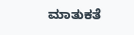ಮಾತುಕತೆ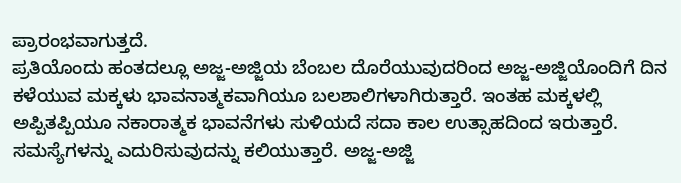ಪ್ರಾರಂಭವಾಗುತ್ತದೆ.
ಪ್ರತಿಯೊಂದು ಹಂತದಲ್ಲೂ ಅಜ್ಜ-ಅಜ್ಜಿಯ ಬೆಂಬಲ ದೊರೆಯುವುದರಿಂದ ಅಜ್ಜ-ಅಜ್ಜಿಯೊಂದಿಗೆ ದಿನ ಕಳೆಯುವ ಮಕ್ಕಳು ಭಾವನಾತ್ಮಕವಾಗಿಯೂ ಬಲಶಾಲಿಗಳಾಗಿರುತ್ತಾರೆ. ಇಂತಹ ಮಕ್ಕಳಲ್ಲಿ ಅಪ್ಪಿತಪ್ಪಿಯೂ ನಕಾರಾತ್ಮಕ ಭಾವನೆಗಳು ಸುಳಿಯದೆ ಸದಾ ಕಾಲ ಉತ್ಸಾಹದಿಂದ ಇರುತ್ತಾರೆ. ಸಮಸ್ಯೆಗಳನ್ನು ಎದುರಿಸುವುದನ್ನು ಕಲಿಯುತ್ತಾರೆ. ಅಜ್ಜ-ಅಜ್ಜಿ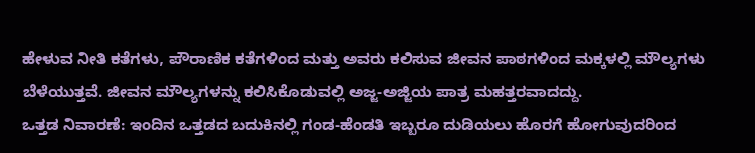ಹೇಳುವ ನೀತಿ ಕತೆಗಳು, ಪೌರಾಣಿಕ ಕತೆಗಳಿಂದ ಮತ್ತು ಅವರು ಕಲಿಸುವ ಜೀವನ ಪಾಠಗಳಿಂದ ಮಕ್ಕಳಲ್ಲಿ ಮೌಲ್ಯಗಳು ಬೆಳೆಯುತ್ತವೆ. ಜೀವನ ಮೌಲ್ಯಗಳನ್ನು ಕಲಿಸಿಕೊಡುವಲ್ಲಿ ಅಜ್ಜ-ಅಜ್ಜಿಯ ಪಾತ್ರ ಮಹತ್ತರವಾದದ್ದು.
ಒತ್ತಡ ನಿವಾರಣೆ: ಇಂದಿನ ಒತ್ತಡದ ಬದುಕಿನಲ್ಲಿ ಗಂಡ-ಹೆಂಡತಿ ಇಬ್ಬರೂ ದುಡಿಯಲು ಹೊರಗೆ ಹೋಗುವುದರಿಂದ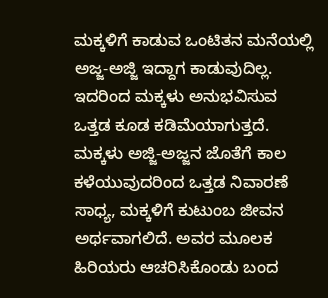ಮಕ್ಕಳಿಗೆ ಕಾಡುವ ಒಂಟಿತನ ಮನೆಯಲ್ಲಿ ಅಜ್ಜ-ಅಜ್ಜಿ ಇದ್ದಾಗ ಕಾಡುವುದಿಲ್ಲ. ಇದರಿಂದ ಮಕ್ಕಳು ಅನುಭವಿಸುವ ಒತ್ತಡ ಕೂಡ ಕಡಿಮೆಯಾಗುತ್ತದೆ. ಮಕ್ಕಳು ಅಜ್ಜಿ-ಅಜ್ಜನ ಜೊತೆಗೆ ಕಾಲ ಕಳೆಯುವುದರಿಂದ ಒತ್ತಡ ನಿವಾರಣೆ ಸಾಧ್ಯ, ಮಕ್ಕಳಿಗೆ ಕುಟುಂಬ ಜೀವನ ಅರ್ಥವಾಗಲಿದೆ. ಅವರ ಮೂಲಕ ಹಿರಿಯರು ಆಚರಿಸಿಕೊಂಡು ಬಂದ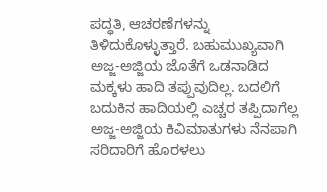ಪದ್ಧತಿ, ಆಚರಣೆಗಳನ್ನು ತಿಳಿದುಕೊಳ್ಳುತ್ತಾರೆ. ಬಹುಮುಖ್ಯವಾಗಿ ಅಜ್ಜ-ಅಜ್ಜಿಯ ಜೊತೆಗೆ ಒಡನಾಡಿದ ಮಕ್ಕಳು ಹಾದಿ ತಪ್ಪುವುದಿಲ್ಲ. ಬದಲಿಗೆ ಬದುಕಿನ ಹಾದಿಯಲ್ಲಿ ಎಚ್ಚರ ತಪ್ಪಿದಾಗೆಲ್ಲ ಅಜ್ಜ-ಅಜ್ಜಿಯ ಕಿವಿಮಾತುಗಳು ನೆನಪಾಗಿ ಸರಿದಾರಿಗೆ ಹೊರಳಲು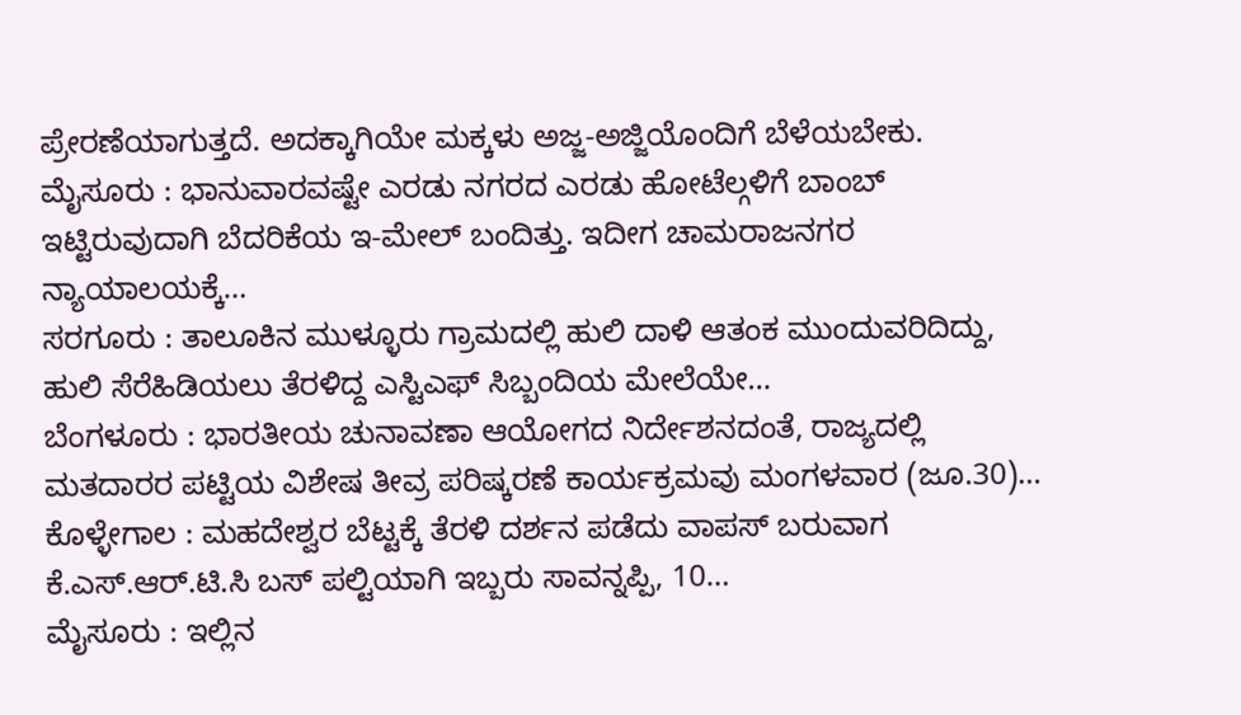ಪ್ರೇರಣೆಯಾಗುತ್ತದೆ. ಅದಕ್ಕಾಗಿಯೇ ಮಕ್ಕಳು ಅಜ್ಜ-ಅಜ್ಜಿಯೊಂದಿಗೆ ಬೆಳೆಯಬೇಕು.
ಮೈಸೂರು : ಭಾನುವಾರವಷ್ಟೇ ಎರಡು ನಗರದ ಎರಡು ಹೋಟೆಲ್ಗಳಿಗೆ ಬಾಂಬ್ ಇಟ್ಟಿರುವುದಾಗಿ ಬೆದರಿಕೆಯ ಇ-ಮೇಲ್ ಬಂದಿತ್ತು. ಇದೀಗ ಚಾಮರಾಜನಗರ ನ್ಯಾಯಾಲಯಕ್ಕೆ…
ಸರಗೂರು : ತಾಲೂಕಿನ ಮುಳ್ಳೂರು ಗ್ರಾಮದಲ್ಲಿ ಹುಲಿ ದಾಳಿ ಆತಂಕ ಮುಂದುವರಿದಿದ್ದು, ಹುಲಿ ಸೆರೆಹಿಡಿಯಲು ತೆರಳಿದ್ದ ಎಸ್ಟಿಎಫ್ ಸಿಬ್ಬಂದಿಯ ಮೇಲೆಯೇ…
ಬೆಂಗಳೂರು : ಭಾರತೀಯ ಚುನಾವಣಾ ಆಯೋಗದ ನಿರ್ದೇಶನದಂತೆ, ರಾಜ್ಯದಲ್ಲಿ ಮತದಾರರ ಪಟ್ಟಿಯ ವಿಶೇಷ ತೀವ್ರ ಪರಿಷ್ಕರಣೆ ಕಾರ್ಯಕ್ರಮವು ಮಂಗಳವಾರ (ಜೂ.30)…
ಕೊಳ್ಳೇಗಾಲ : ಮಹದೇಶ್ವರ ಬೆಟ್ಟಕ್ಕೆ ತೆರಳಿ ದರ್ಶನ ಪಡೆದು ವಾಪಸ್ ಬರುವಾಗ ಕೆ.ಎಸ್.ಆರ್.ಟಿ.ಸಿ ಬಸ್ ಪಲ್ಟಿಯಾಗಿ ಇಬ್ಬರು ಸಾವನ್ನಪ್ಪಿ, 10…
ಮೈಸೂರು : ಇಲ್ಲಿನ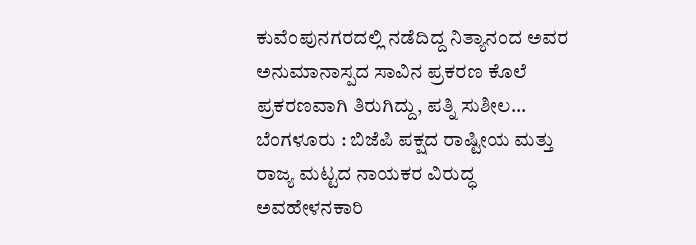ಕುವೆಂಪುನಗರದಲ್ಲಿ ನಡೆದಿದ್ದ ನಿತ್ಯಾನಂದ ಅವರ ಅನುಮಾನಾಸ್ಪದ ಸಾವಿನ ಪ್ರಕರಣ ಕೊಲೆ ಪ್ರಕರಣವಾಗಿ ತಿರುಗಿದ್ದು, ಪತ್ನಿ ಸುಶೀಲ…
ಬೆಂಗಳೂರು : ಬಿಜೆಪಿ ಪಕ್ಷದ ರಾಷ್ಟೀಯ ಮತ್ತು ರಾಜ್ಯ ಮಟ್ಟದ ನಾಯಕರ ವಿರುದ್ಧ ಅವಹೇಳನಕಾರಿ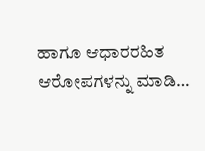ಹಾಗೂ ಆಧಾರರಹಿತ ಆರೋಪಗಳನ್ನು ಮಾಡಿ…